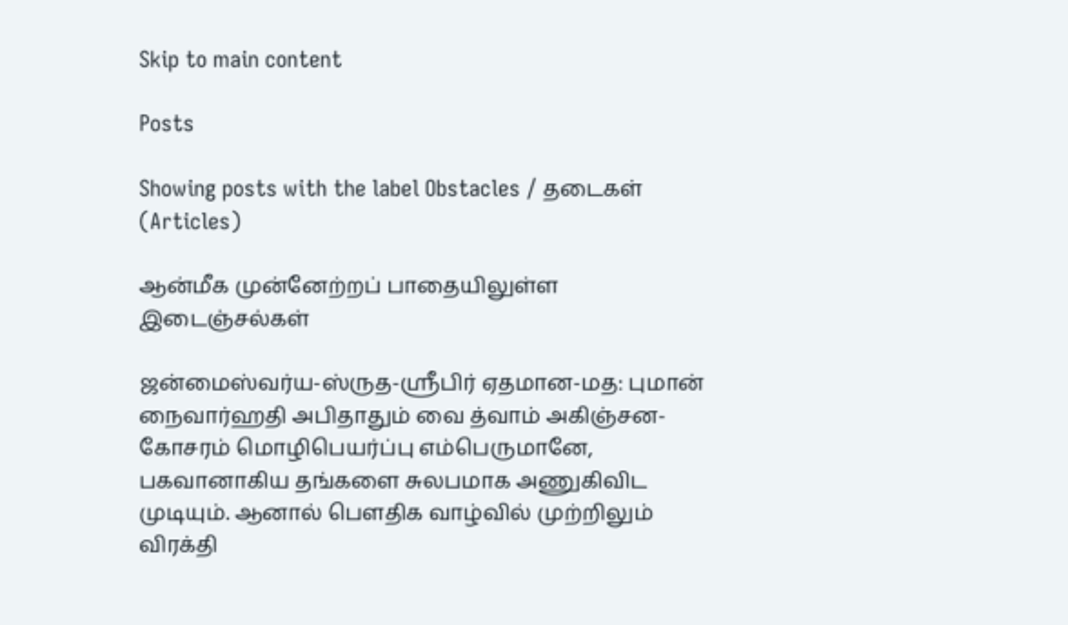Skip to main content

Posts

Showing posts with the label Obstacles / தடைகள் (Articles)

ஆன்மீக முன்னேற்றப் பாதையிலுள்ள இடைஞ்சல்கள்

ஜன்மைஸ்வர்ய-ஸ்ருத-ஸ்ரீபிர் ஏதமான-மத: புமான் நைவார்ஹதி அபிதாதும் வை த்வாம் அகிஞ்சன-கோசரம் மொழிபெயர்ப்பு எம்பெருமானே, பகவானாகிய தங்களை சுலபமாக அணுகிவிட முடியும். ஆனால் பௌதிக வாழ்வில் முற்றிலும் விரக்தி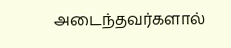அடைந்தவர்களால்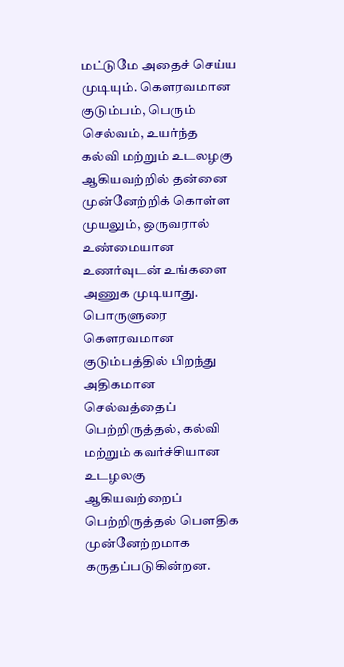மட்டுமே அதைச் செய்ய முடியும். கௌரவமான குடும்பம், பெரும் செல்வம், உயர்ந்த கல்வி மற்றும் உடலழகு ஆகியவற்றில் தன்னை முன்னேற்றிக் கொள்ள முயலும், ஒருவரால் உண்மையான உணர்வுடன் உங்களை அணுக முடியாது. பொருளுரை கௌரவமான குடும்பத்தில் பிறந்து அதிகமான செல்வத்தைப் பெற்றிருத்தல், கல்வி மற்றும் கவர்ச்சியான உடழலகு ஆகியவற்றைப் பெற்றிருத்தல் பௌதிக முன்னேற்றமாக கருதப்படுகின்றன.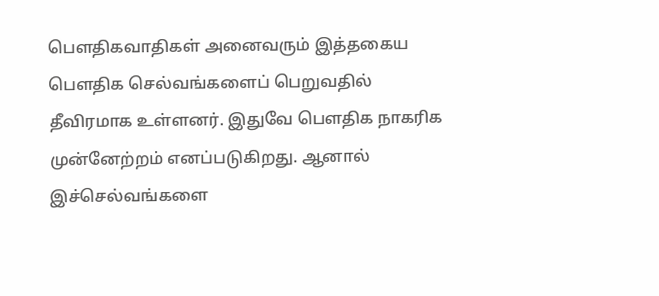பௌதிகவாதிகள் அனைவரும் இத்தகைய பௌதிக செல்வங்களைப் பெறுவதில் தீவிரமாக உள்ளனர். இதுவே பௌதிக நாகரிக முன்னேற்றம் எனப்படுகிறது. ஆனால் இச்செல்வங்களை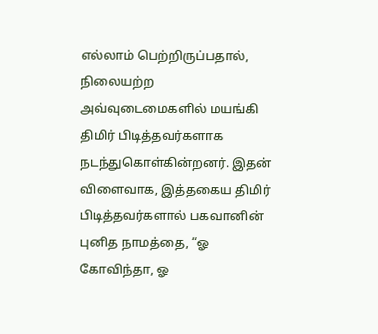எல்லாம் பெற்றிருப்பதால், நிலையற்ற அவ்வுடைமைகளில் மயங்கி திமிர் பிடித்தவர்களாக நடந்துகொள்கின்றனர். இதன் விளைவாக, இத்தகைய திமிர் பிடித்தவர்களால் பகவானின் புனித நாமத்தை, “ஓ கோவிந்தா, ஓ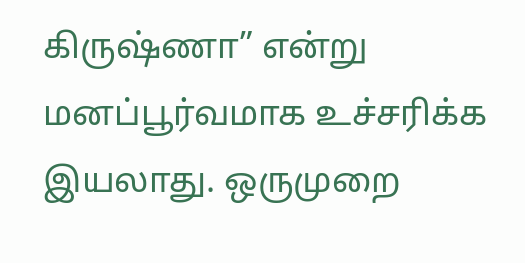கிருஷ்ணா” என்று மனப்பூர்வமாக உச்சரிக்க இயலாது. ஒருமுறை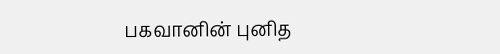பகவானின் புனித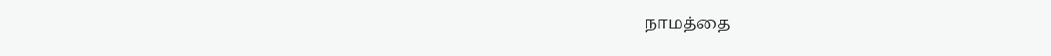நாமத்தை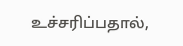உச்சரிப்பதால்,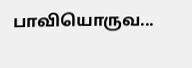பாவியொருவ...